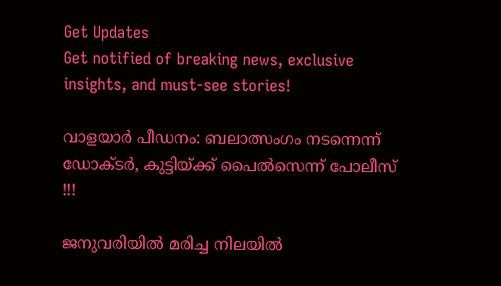Get Updates
Get notified of breaking news, exclusive insights, and must-see stories!

വാളയാർ പീഡനം: ബലാത്സംഗം നടന്നെന്ന് ഡോക്ടർ, കുട്ടിയ്ക്ക് പൈൽസെന്ന് പോലീസ് !!!

ജനുവരിയില്‍ മരിച്ച നിലയില്‍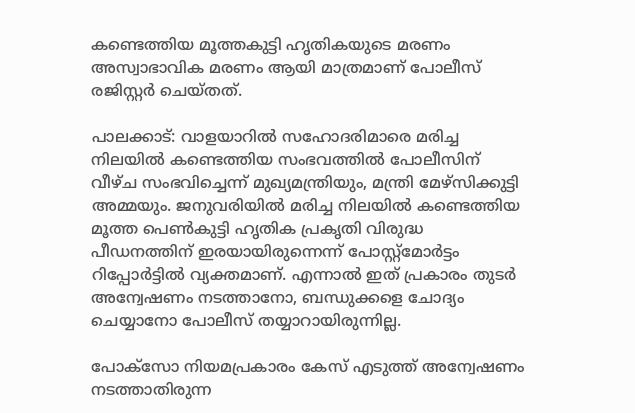കണ്ടെത്തിയ മൂത്തകുട്ടി ഹൃതികയുടെ മരണം അസ്വാഭാവിക മരണം ആയി മാത്രമാണ് പോലീസ് രജിസ്റ്റര്‍ ചെയ്തത്.

പാലക്കാട്: വാളയാറില്‍ സഹോദരിമാരെ മരിച്ച നിലയില്‍ കണ്ടെത്തിയ സംഭവത്തില്‍ പോലീസിന് വീഴ്ച സംഭവിച്ചെന്ന് മുഖ്യമന്ത്രിയും, മന്ത്രി മേഴ്‌സിക്കുട്ടി അമ്മയും. ജനുവരിയില്‍ മരിച്ച നിലയില്‍ കണ്ടെത്തിയ മൂത്ത പെണ്‍കുട്ടി ഹൃതിക പ്രകൃതി വിരുദ്ധ പീഡനത്തിന് ഇരയായിരുന്നെന്ന് പോസ്റ്റ്‌മോര്‍ട്ടം റിപ്പോര്‍ട്ടില്‍ വ്യക്തമാണ്. എന്നാല്‍ ഇത് പ്രകാരം തുടര്‍ അന്വേഷണം നടത്താനോ, ബന്ധുക്കളെ ചോദ്യം ചെയ്യാനോ പോലീസ് തയ്യാറായിരുന്നില്ല.

പോക്‌സോ നിയമപ്രകാരം കേസ് എടുത്ത് അന്വേഷണം നടത്താതിരുന്ന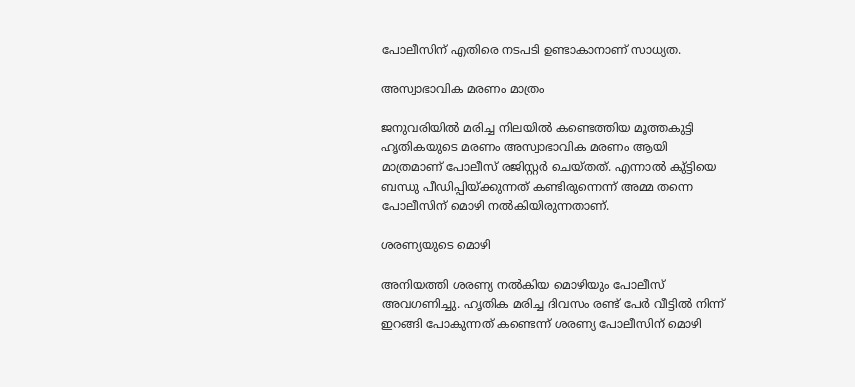പോലീസിന് എതിരെ നടപടി ഉണ്ടാകാനാണ് സാധ്യത.

അസ്വാഭാവിക മരണം മാത്രം

ജനുവരിയില്‍ മരിച്ച നിലയില്‍ കണ്ടെത്തിയ മൂത്തകുട്ടി ഹൃതികയുടെ മരണം അസ്വാഭാവിക മരണം ആയി മാത്രമാണ് പോലീസ് രജിസ്റ്റര്‍ ചെയ്തത്. എന്നാല്‍ കു്ട്ടിയെ ബന്ധു പീഡിപ്പിയ്ക്കുന്നത് കണ്ടിരുന്നെന്ന് അമ്മ തന്നെ പോലീസിന് മൊഴി നല്‍കിയിരുന്നതാണ്.

ശരണ്യയുടെ മൊഴി

അനിയത്തി ശരണ്യ നല്‍കിയ മൊഴിയും പോലീസ് അവഗണിച്ചു. ഹൃതിക മരിച്ച ദിവസം രണ്ട് പേര്‍ വീട്ടില്‍ നിന്ന് ഇറങ്ങി പോകുന്നത് കണ്ടെന്ന് ശരണ്യ പോലീസിന് മൊഴി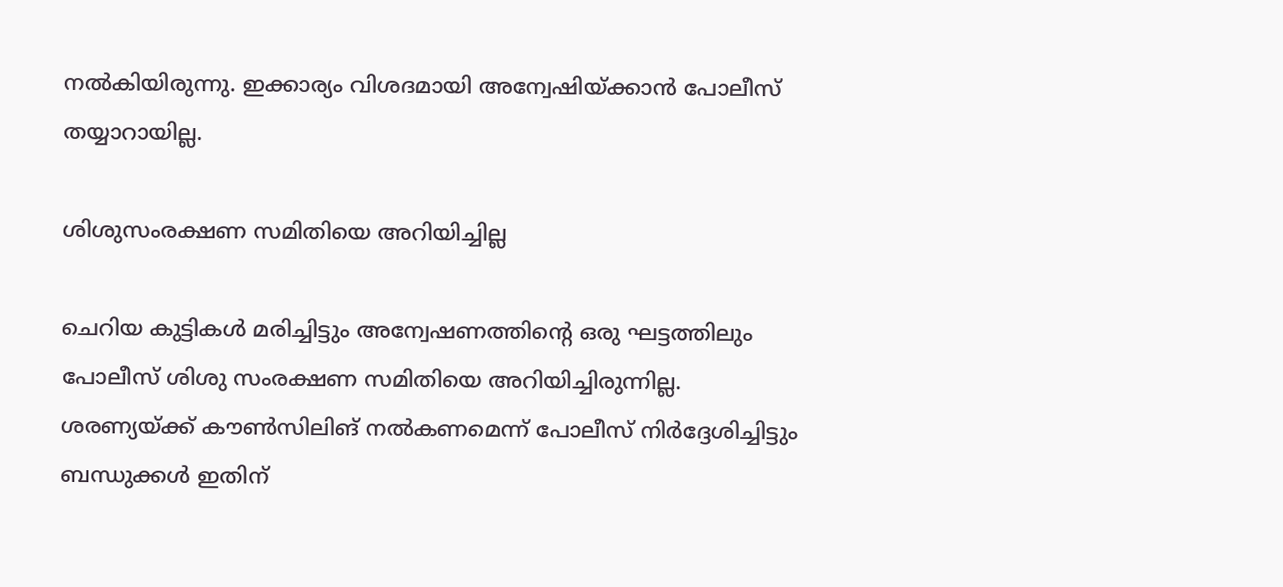നല്‍കിയിരുന്നു. ഇക്കാര്യം വിശദമായി അന്വേഷിയ്ക്കാന്‍ പോലീസ് തയ്യാറായില്ല.

ശിശുസംരക്ഷണ സമിതിയെ അറിയിച്ചില്ല

ചെറിയ കുട്ടികള്‍ മരിച്ചിട്ടും അന്വേഷണത്തിന്റെ ഒരു ഘട്ടത്തിലും പോലീസ് ശിശു സംരക്ഷണ സമിതിയെ അറിയിച്ചിരുന്നില്ല. ശരണ്യയ്ക്ക് കൗണ്‍സിലിങ് നല്‍കണമെന്ന് പോലീസ് നിര്‍ദ്ദേശിച്ചിട്ടും ബന്ധുക്കള്‍ ഇതിന്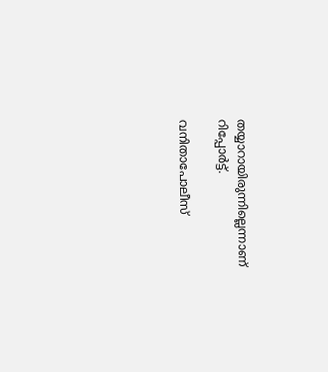തയ്യാറായിരുന്നില്ലെന്നാണ് റിപ്പോര്‍ട്ട്.

വനിതാപോലീസ്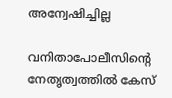അന്വേഷിച്ചില്ല

വനിതാപോലീസിന്റെ നേതൃത്വത്തില്‍ കേസ്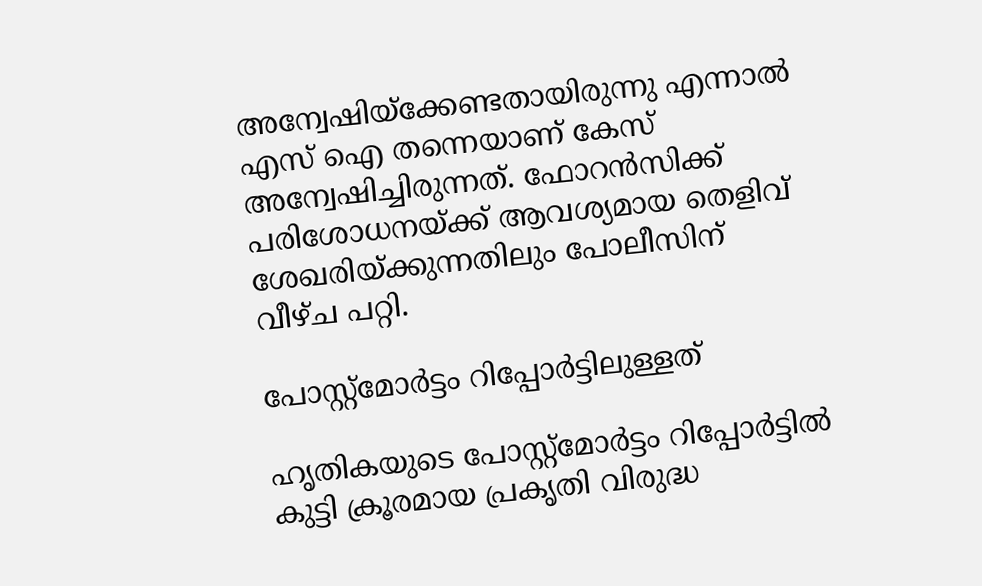അന്വേഷിയ്‌ക്കേണ്ടതായിരുന്നു എന്നാല്‍ എസ് ഐ തന്നെയാണ് കേസ് അന്വേഷിച്ചിരുന്നത്. ഫോറന്‍സിക്ക് പരിശോധനയ്ക്ക് ആവശ്യമായ തെളിവ് ശേഖരിയ്ക്കുന്നതിലും പോലീസിന് വീഴ്ച പറ്റി.

പോസ്റ്റ്‌മോര്‍ട്ടം റിപ്പോര്‍ട്ടിലുള്ളത്

ഹൃതികയുടെ പോസ്റ്റ്‌മോര്‍ട്ടം റിപ്പോര്‍ട്ടില്‍ കുട്ടി ക്രൂരമായ പ്രകൃതി വിരുദ്ധ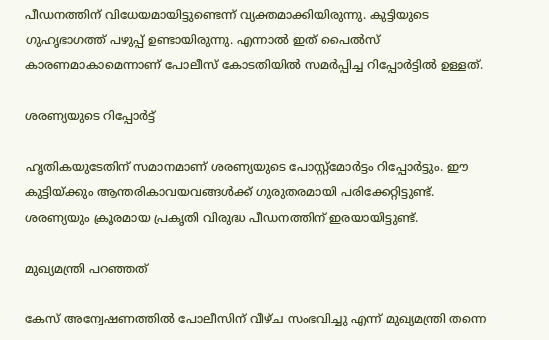പീഡനത്തിന് വിധേയമായിട്ടുണ്ടെന്ന് വ്യക്തമാക്കിയിരുന്നു. കുട്ടിയുടെ ഗുഹൃഭാഗത്ത് പഴുപ്പ് ഉണ്ടായിരുന്നു. എന്നാല്‍ ഇത് പൈല്‍സ് കാരണമാകാമെന്നാണ് പോലീസ് കോടതിയില്‍ സമര്‍പ്പിച്ച റിപ്പോര്‍ട്ടില്‍ ഉള്ളത്.

ശരണ്യയുടെ റിപ്പോർട്ട്

ഹൃതികയുടേതിന് സമാനമാണ് ശരണ്യയുടെ പോസ്റ്റ്മോർട്ടം റിപ്പോർട്ടും. ഈ കുട്ടിയ്ക്കും ആന്തരികാവയവങ്ങൾക്ക് ഗുരുതരമായി പരിക്കേറ്റിട്ടുണ്ട്. ശരണ്യയും ക്രൂരമായ പ്രകൃതി വിരുദ്ധ പീഡനത്തിന് ഇരയായിട്ടുണ്ട്.

മുഖ്യമന്ത്രി പറഞ്ഞത്

കേസ് അന്വേഷണത്തിൽ പോലീസിന് വീഴ്ച സംഭവിച്ചു എന്ന് മുഖ്യമന്ത്രി തന്നെ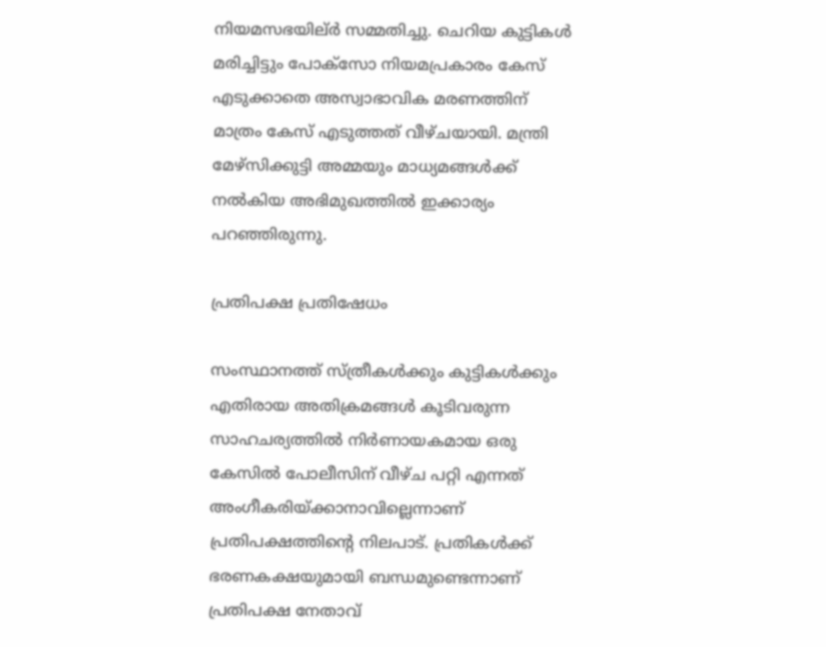നിയമസഭയില്ർ സമ്മതിച്ചു. ചെറിയ കുട്ടികൾ മരിച്ചിട്ടും പോക്സോ നിയമപ്രകാരം കേസ് എടുക്കാതെ അസ്വാഭാവിക മരണത്തിന് മാത്രം കേസ് എടുത്തത് വീഴ്ചയായി. മന്ത്രി മേഴ്സിക്കുട്ടി അമ്മയും മാധ്യമങ്ങൾക്ക് നൽകിയ അഭിമുഖത്തിൽ ഇക്കാര്യം പറഞ്ഞിരുന്നു.

പ്രതിപക്ഷ പ്രതിഷേധം

സംസ്ഥാനത്ത് സ്ത്രീകൾക്കും കുട്ടികൾക്കും എതിരായ അതിക്രമങ്ങൾ കൂടിവരുന്ന സാഹചര്യത്തിൽ നിർണായകമായ ഒരു കേസിൽ പോലീസിന് വീഴ്ച പറ്റി എന്നത് അംഗീകരിയ്ക്കാനാവില്ലെന്നാണ് പ്രതിപക്ഷത്തിന്റെ നിലപാട്. പ്രതികൾക്ക് ഭരണകക്ഷയുമായി ബന്ധമുണ്ടെന്നാണ് പ്രതിപക്ഷ നേതാവ്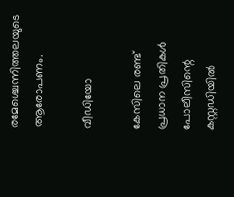രമേശ്ചെന്നിത്തലയുടെ ആരോപണം.

വീഡിയോ

കേസിലെ രണ്ട് പ്രധാന പ്രതികൾ പോലീസിന്റെ കസ്റ്റഡിയിൽ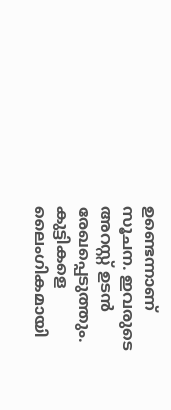ഉണ്ടെന്നാണ് സൂചന. ഇവരുടെ അറസ്റ്റ് ഉടൻ രേഖപ്പെടുത്തും. കുട്ടികളെ ലൈംഗികമായി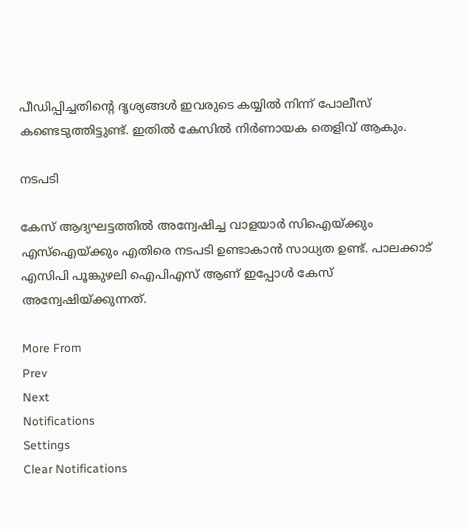പീഡിപ്പിച്ചതിന്റെ ദൃശ്യങ്ങൾ ഇവരുടെ കയ്യിൽ നിന്ന് പോലീസ് കണ്ടെടുത്തിട്ടുണ്ട്. ഇതിൽ കേസിൽ നിർണായക തെളിവ് ആകും.

നടപടി

കേസ് ആദ്യഘട്ടത്തിൽ അന്വേഷിച്ച വാളയാർ സിഐയ്ക്കും എസ്ഐയ്ക്കും എതിരെ നടപടി ഉണ്ടാകാൻ സാധ്യത ഉണ്ട്. പാലക്കാട് എസിപി പൂങ്കുഴലി ഐപിഎസ് ആണ് ഇപ്പോൾ കേസ് അന്വേഷിയ്ക്കുന്നത്.

More From
Prev
Next
Notifications
Settings
Clear Notifications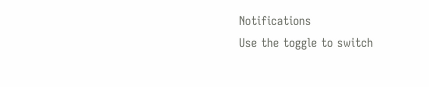Notifications
Use the toggle to switch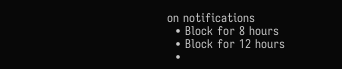on notifications
  • Block for 8 hours
  • Block for 12 hours
  •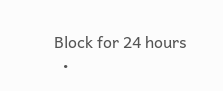Block for 24 hours
  •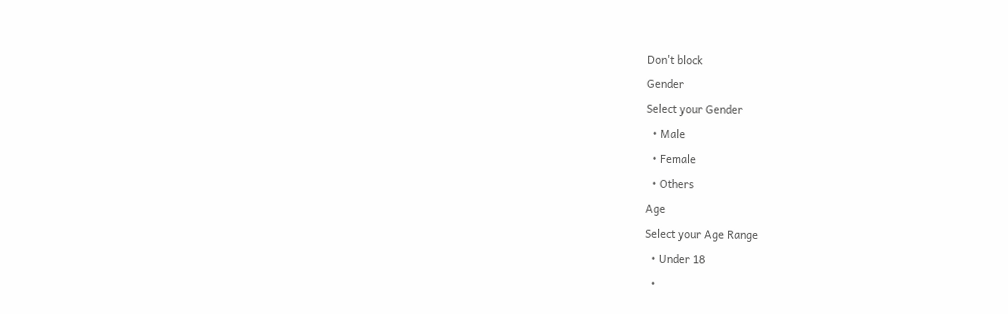Don't block
Gender
Select your Gender
  • Male
  • Female
  • Others
Age
Select your Age Range
  • Under 18
  •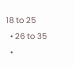18 to 25
  • 26 to 35
  •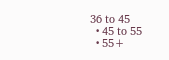36 to 45
  • 45 to 55
  • 55+